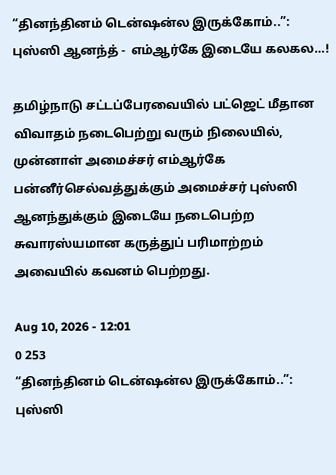“தினந்தினம் டென்ஷன்ல இருக்கோம்..”: புஸ்ஸி ஆனந்த் -  எம்ஆர்கே இடையே கலகல…!

தமிழ்நாடு சட்டப்பேரவையில் பட்ஜெட் மீதான விவாதம் நடைபெற்று வரும் நிலையில், முன்னாள் அமைச்சர் எம்ஆர்கே பன்னீர்செல்வத்துக்கும் அமைச்சர் புஸ்ஸி ஆனந்துக்கும் இடையே நடைபெற்ற சுவாரஸ்யமான கருத்துப் பரிமாற்றம் அவையில் கவனம் பெற்றது.

Aug 10, 2026 - 12:01
0 253
“தினந்தினம் டென்ஷன்ல இருக்கோம்..”: புஸ்ஸி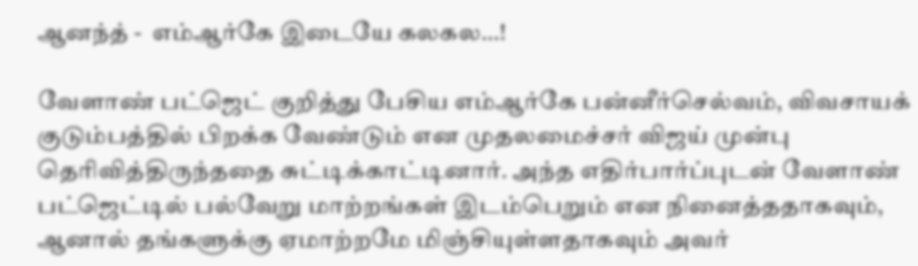ஆனந்த் -  எம்ஆர்கே இடையே கலகல…!

வேளாண் பட்ஜெட் குறித்து பேசிய எம்ஆர்கே பன்னீர்செல்வம், விவசாயக் குடும்பத்தில் பிறக்க வேண்டும் என முதலமைச்சர் விஜய் முன்பு தெரிவித்திருந்ததை சுட்டிக்காட்டினார். அந்த எதிர்பார்ப்புடன் வேளாண் பட்ஜெட்டில் பல்வேறு மாற்றங்கள் இடம்பெறும் என நினைத்ததாகவும், ஆனால் தங்களுக்கு ஏமாற்றமே மிஞ்சியுள்ளதாகவும் அவர்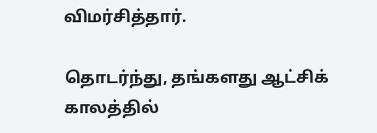விமர்சித்தார்.

தொடர்ந்து, தங்களது ஆட்சிக் காலத்தில்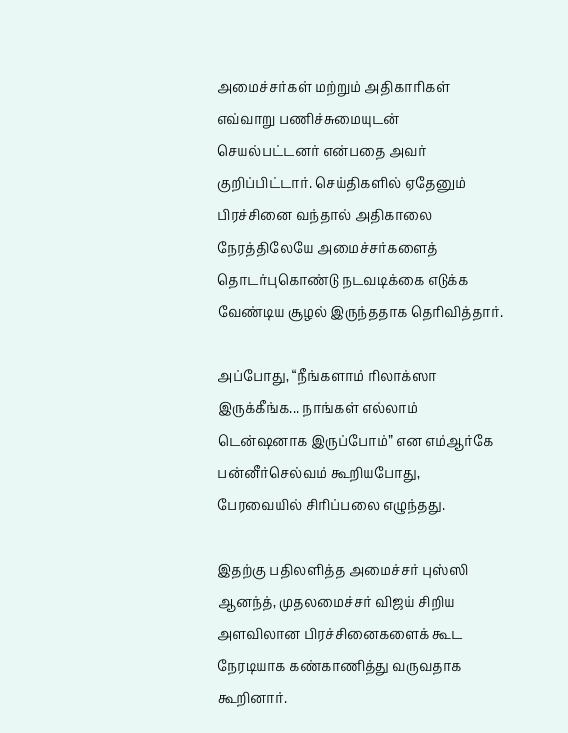அமைச்சர்கள் மற்றும் அதிகாரிகள் எவ்வாறு பணிச்சுமையுடன் செயல்பட்டனர் என்பதை அவர் குறிப்பிட்டார். செய்திகளில் ஏதேனும் பிரச்சினை வந்தால் அதிகாலை நேரத்திலேயே அமைச்சர்களைத் தொடர்புகொண்டு நடவடிக்கை எடுக்க வேண்டிய சூழல் இருந்ததாக தெரிவித்தார்.

அப்போது, “நீங்களாம் ரிலாக்ஸா இருக்கீங்க... நாங்கள் எல்லாம் டென்ஷனாக இருப்போம்” என எம்ஆர்கே பன்னீர்செல்வம் கூறியபோது, பேரவையில் சிரிப்பலை எழுந்தது.

இதற்கு பதிலளித்த அமைச்சர் புஸ்ஸி ஆனந்த், முதலமைச்சர் விஜய் சிறிய அளவிலான பிரச்சினைகளைக் கூட நேரடியாக கண்காணித்து வருவதாக கூறினார்.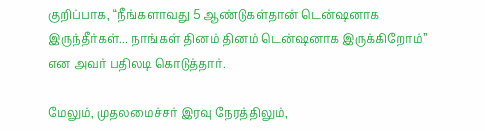குறிப்பாக, “நீங்களாவது 5 ஆண்டுகள்தான் டென்ஷனாக இருந்தீர்கள்... நாங்கள் தினம் தினம் டென்ஷனாக இருக்கிறோம்” என அவர் பதிலடி கொடுத்தார்.

மேலும், முதலமைச்சர் இரவு நேரத்திலும்,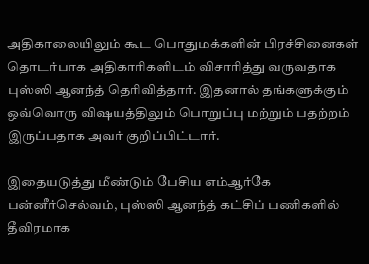அதிகாலையிலும் கூட பொதுமக்களின் பிரச்சினைகள் தொடர்பாக அதிகாரிகளிடம் விசாரித்து வருவதாக புஸ்ஸி ஆனந்த் தெரிவித்தார். இதனால் தங்களுக்கும் ஒவ்வொரு விஷயத்திலும் பொறுப்பு மற்றும் பதற்றம் இருப்பதாக அவர் குறிப்பிட்டார்.

இதையடுத்து மீண்டும் பேசிய எம்ஆர்கே பன்னீர்செல்வம், புஸ்ஸி ஆனந்த் கட்சிப் பணிகளில் தீவிரமாக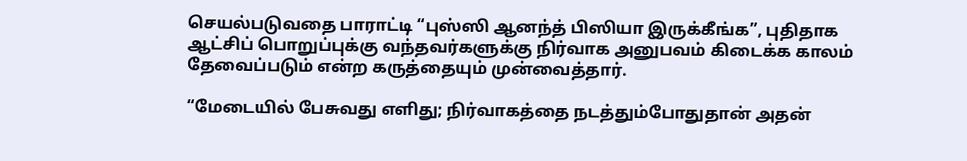செயல்படுவதை பாராட்டி “புஸ்ஸி ஆனந்த் பிஸியா இருக்கீங்க”, புதிதாக ஆட்சிப் பொறுப்புக்கு வந்தவர்களுக்கு நிர்வாக அனுபவம் கிடைக்க காலம் தேவைப்படும் என்ற கருத்தையும் முன்வைத்தார்.

“மேடையில் பேசுவது எளிது; நிர்வாகத்தை நடத்தும்போதுதான் அதன்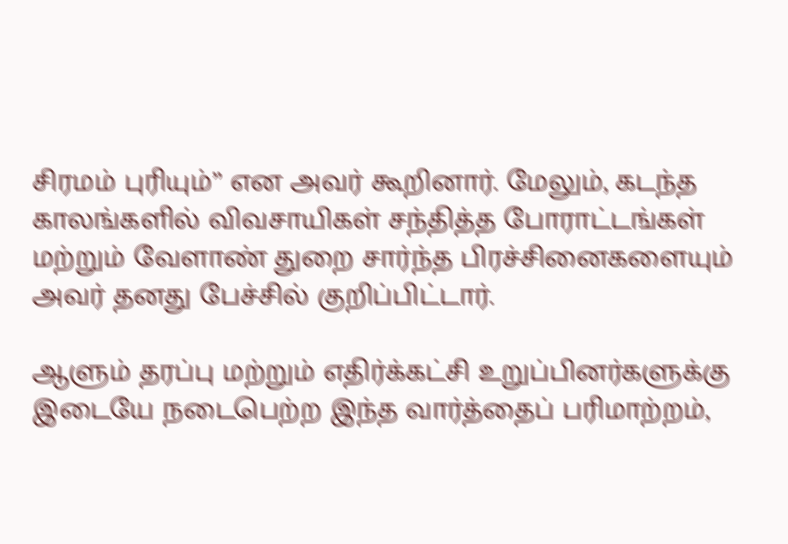சிரமம் புரியும்” என அவர் கூறினார். மேலும், கடந்த காலங்களில் விவசாயிகள் சந்தித்த போராட்டங்கள் மற்றும் வேளாண் துறை சார்ந்த பிரச்சினைகளையும் அவர் தனது பேச்சில் குறிப்பிட்டார்.

ஆளும் தரப்பு மற்றும் எதிர்க்கட்சி உறுப்பினர்களுக்கு இடையே நடைபெற்ற இந்த வார்த்தைப் பரிமாற்றம்,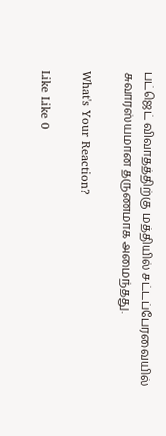பட்ஜெட் விவாதத்திற்கு மத்தியில் சட்டப்பேரவையில் சுவாரஸ்யமான தருணமாக அமைந்தது.

What's Your Reaction?

Like Like 0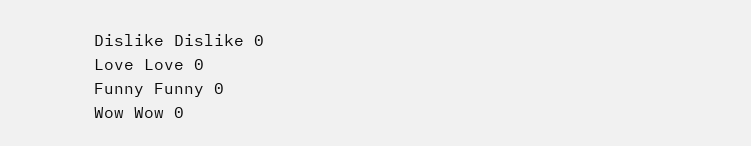Dislike Dislike 0
Love Love 0
Funny Funny 0
Wow Wow 0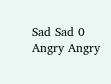Sad Sad 0
Angry Angry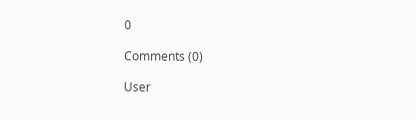0

Comments (0)

User